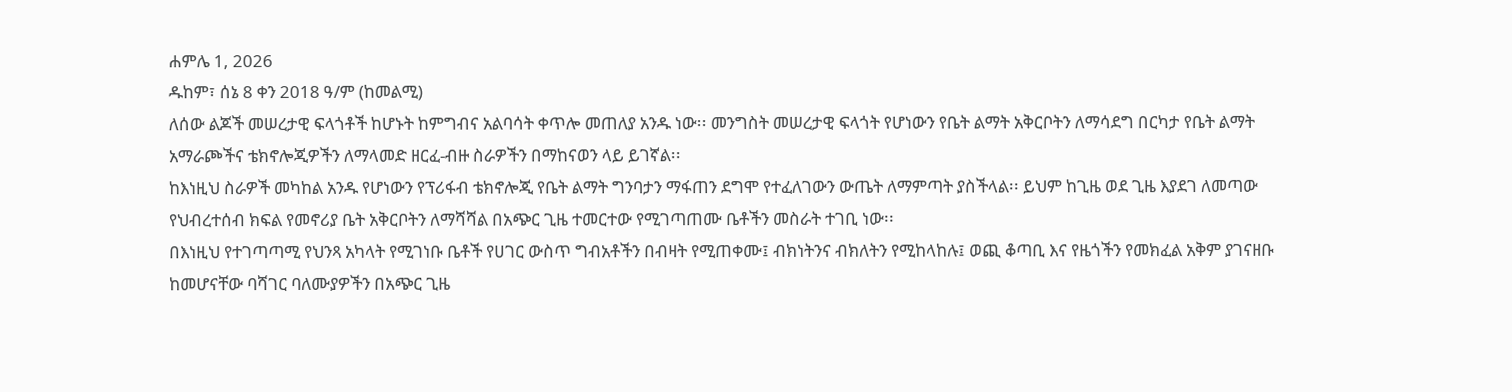ሐምሌ 1, 2026
ዱከም፣ ሰኔ 8 ቀን 2018 ዓ/ም (ከመልሚ)
ለሰው ልጆች መሠረታዊ ፍላጎቶች ከሆኑት ከምግብና አልባሳት ቀጥሎ መጠለያ አንዱ ነው፡፡ መንግስት መሠረታዊ ፍላጎት የሆነውን የቤት ልማት አቅርቦትን ለማሳደግ በርካታ የቤት ልማት አማራጮችና ቴክኖሎጂዎችን ለማላመድ ዘርፈ-ብዙ ስራዎችን በማከናወን ላይ ይገኛል፡፡
ከእነዚህ ስራዎች መካከል አንዱ የሆነውን የፕሪፋብ ቴክኖሎጂ የቤት ልማት ግንባታን ማፋጠን ደግሞ የተፈለገውን ውጤት ለማምጣት ያስችላል፡፡ ይህም ከጊዜ ወደ ጊዜ እያደገ ለመጣው የህብረተሰብ ክፍል የመኖሪያ ቤት አቅርቦትን ለማሻሻል በአጭር ጊዜ ተመርተው የሚገጣጠሙ ቤቶችን መስራት ተገቢ ነው፡፡
በእነዚህ የተገጣጣሚ የህንጻ አካላት የሚገነቡ ቤቶች የሀገር ውስጥ ግብአቶችን በብዛት የሚጠቀሙ፤ ብክነትንና ብክለትን የሚከላከሉ፤ ወጪ ቆጣቢ እና የዜጎችን የመክፈል አቅም ያገናዘቡ ከመሆናቸው ባሻገር ባለሙያዎችን በአጭር ጊዜ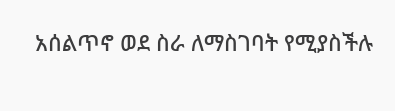አሰልጥኖ ወደ ስራ ለማስገባት የሚያስችሉ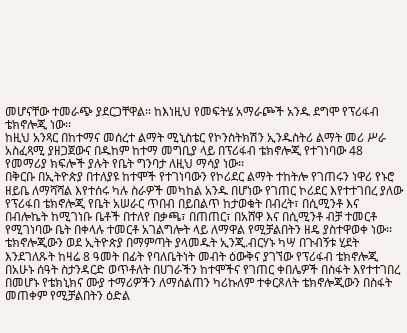መሆናቸው ተመራጭ ያደርጋቸዋል፡፡ ከእነዚህ የመፍትሄ አማራጮች አንዱ ደግሞ የፕሪፋብ ቴክኖሎጂ ነው፡፡
ከዚህ አንጻር በከተማና መሰረተ ልማት ሚኒስቴር የኮንስትክሽን ኢንዱስትሪ ልማት መሪ ሥራ አስፈጻሚ ያዘጋጀውና በዱከም ከተማ መግቢያ ላይ በፕሪፋብ ቴክኖሎጂ የተገነባው 48 የመማሪያ ክፍሎች ያሉት የቤት ግንባታ ለዚህ ማሳያ ነው፡፡
በቅርቡ በኢትዮጵያ በተለያዩ ከተሞች የተገነባውን የኮሪደር ልማት ተከትሎ የገጠሩን ነዋሪ የኑሮ ዘይቤ ለማሻሻል እየተሰሩ ካሉ ስራዎች መካከል አንዱ በሆነው የገጠር ኮሪደር እየተተገበረ ያለው የፕሪፋበ ቴክኖሎጂ የቤት አሠራር ጥበብ በይበልጥ ከታወቁት በብረት፣ በሲሚንቶ እና በብሎኬት ከሚገነቡ ቤቶች በተለየ በቃጫ፣ በጠጠር፣ በአሸዋ እና በሲሚንቶ ብቻ ተመርቶ የሚገነባው ቤት በቀላሉ ተመርቶ አገልግሎት ላይ ለማዋል የሚቻልበትን ዘዴ ያስተዋወቀ ነው፡፡
ቴክኖሎጂውን ወደ ኢትዮጵያ በማምጣት ያላመዱት ኢንጂ.ብርሃኑ ካሣ በጉብኝቱ ሂደት እንደገለጹት ከዛሬ 8 ዓመት በፊት የባለቤትነት መብት ዕውቅና ያገኘው የፕሪፋብ ቴክኖሎጂ በአሁኑ ሰዓት ስታንዳርድ ወጥቶለት በሀገራችን ከተሞችና የገጠር ቀበሌዎች በስፋት እየተተገበረ በመሆኑ የቴክኒክና ሙያ ተማሪዎችን ለማሰልጠን ካሪኩለም ተቀርጾለት ቴክኖሎጂውን በስፋት መጠቀም የሚቻልበትን ዕድል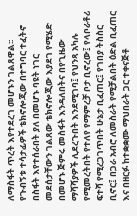ለማስፋት ጥረት እየተደረገ መሆኑን ገልጸዋል፡፡
የጉብኝቱ ተሳታፊዎች ቴክኖሎጂው በተግባር ተፈትኖ በስፋት እየተሰራበት ያለ በመሆኑ ባዩት ነገር መደሰታቸውን ገልጸው ቴክኖሎጂው እያደገ የሚሄድ በመሆኑ ጅምሩ መስፋት እንዳለበትና በየጊዜው ማሻሻያዎች ሊደረጉበት እንደሚገባ፤ የህንጻ አካሉ የሚመረትበት የተለየ የማምረቻ ቦታ ቢኖረው፤ የላቦራቶሪ ፍተሻ የሚረጋገጥበት ሁኔታ ቢፈጠር፤ የገበያ ትስስር ቢኖር፤ በጋራ አብሮ ለመስራት የሚቻልበት ዕድል ቢፈጠር እና በዘርፉ ከተቋቋሙ ማህበራት ጋር ተቀናጅቶ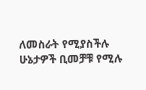ለመስራት የሚያስችሉ ሁኔታዎች ቢመቻቹ የሚሉ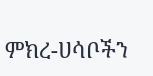ምክረ-ሀሳቦችን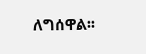ለግሰዋል፡፡